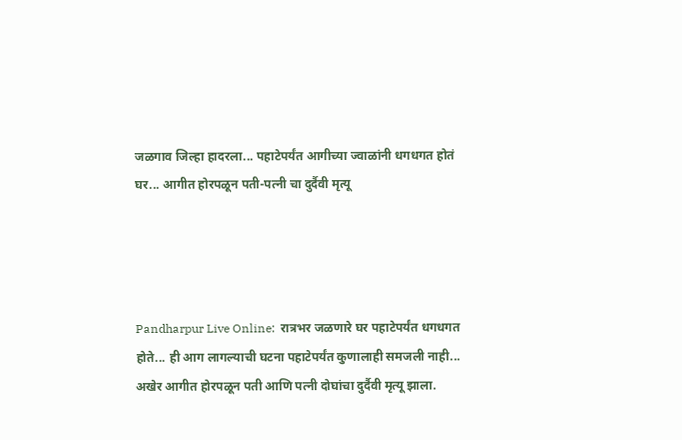जळगाव जिल्हा हादरला... पहाटेपर्यंत आगीच्या ज्वाळांनी धगधगत होतं घर... आगीत होरपळून पती-पत्नी चा दुर्दैवी मृत्यू




Pandharpur Live Online:  रात्रभर जळणारे घर पहाटेपर्यंत धगधगत होते... ही आग लागल्याची घटना पहाटेपर्यंत कुणालाही समजली नाही... अखेर आगीत होरपळून पती आणि पत्नी दोघांचा दुर्दैवी मृत्यू झाला.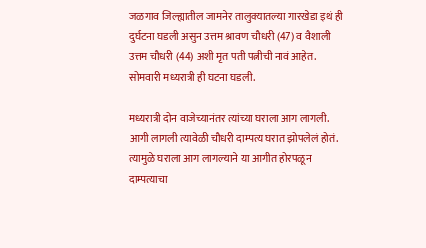जळगाव जिल्ह्यातील जामनेर तालुक्यातल्या गारखेडा इथं ही दुर्घटना घडली असुन उत्तम श्रावण चौधरी (47) व वैशाली उत्तम चौधरी (44) अशी मृत पती पत्नीची नावं आहेत. सोमवारी मध्यरात्री ही घटना घडली.

मध्यरात्री दोन वाजेच्यानंतर त्यांच्या घराला आग लागली. आगी लागली त्यावेळी चौधरी दाम्पत्य घरात झोपलेलं होतं. त्यामुळे घराला आग लागल्याने या आगीत होरपळून दाम्पत्याचा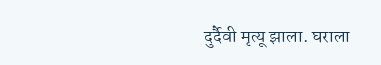दुर्दैवी मृत्यू झाला. घराला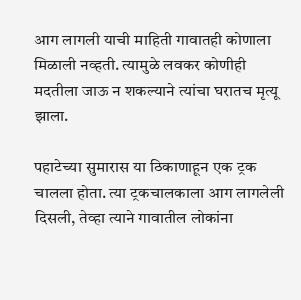आग लागली याची माहिती गावातही कोणाला मिळाली नव्हती. त्यामुळे लवकर कोणीही मदतीला जाऊ न शकल्याने त्यांचा घरातच मृत्यू झाला.

पहाटेच्या सुमारास या ठिकाणाहून एक ट्रक चालला होता. त्या ट्रकचालकाला आग लागलेली दिसली, तेव्हा त्याने गावातील लोकांना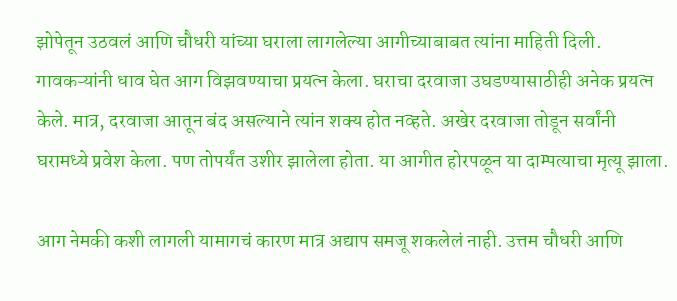झोपेतून उठवलं आणि चौधरी यांच्या घराला लागलेल्या आगीच्याबाबत त्यांना माहिती दिली. गावकऱ्यांनी धाव घेत आग विझवण्याचा प्रयत्न केला. घराचा दरवाजा उघडण्यासाठीही अनेक प्रयत्न केले. मात्र, दरवाजा आतून बंद असल्याने त्यांन शक्य होत नव्हते. अखेर दरवाजा तोडून सर्वांनी घरामध्ये प्रवेश केला. पण तोपर्यंत उशीर झालेला होता. या आगीत होरपळून या दाम्पत्याचा मृत्यू झाला.

आग नेमकी कशी लागली यामागचं कारण मात्र अद्याप समजू शकलेलं नाही. उत्तम चौधरी आणि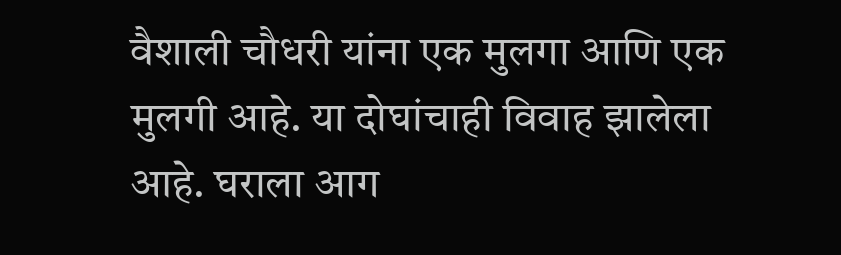वैशाली चौधरी यांना एक मुलगा आणि एक मुलगी आहे. या दोघांचाही विवाह झालेला आहे. घराला आग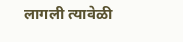लागली त्यावेळी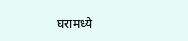घरामध्ये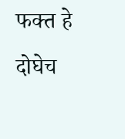फक्त हे दोघेच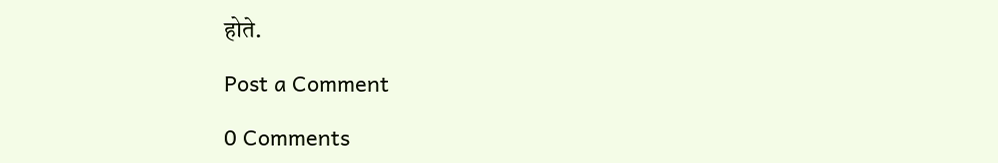होते.

Post a Comment

0 Comments